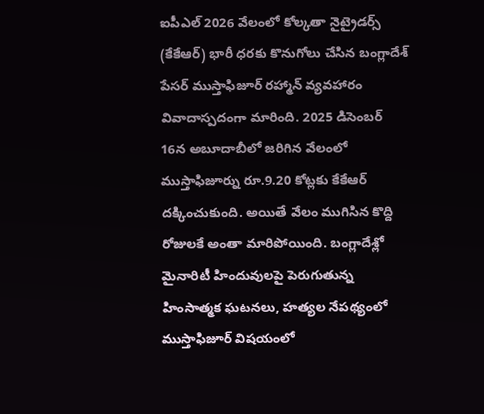ఐపీఎల్ 2026 వేలంలో కోల్కతా నైట్రైడర్స్ (కేకేఆర్) భారీ ధరకు కొనుగోలు చేసిన బంగ్లాదేశ్ పేసర్ ముస్తాఫిజూర్ రహ్మాన్ వ్యవహారం వివాదాస్పదంగా మారింది. 2025 డిసెంబర్ 16న అబూదాబీలో జరిగిన వేలంలో ముస్తాఫిజూర్ను రూ.9.20 కోట్లకు కేకేఆర్ దక్కించుకుంది. అయితే వేలం ముగిసిన కొద్ది రోజులకే అంతా మారిపోయింది. బంగ్లాదేశ్లో మైనారిటీ హిందువులపై పెరుగుతున్న హింసాత్మక ఘటనలు, హత్యల నేపథ్యంలో ముస్తాఫిజూర్ విషయంలో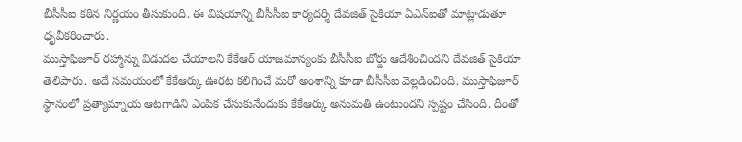బీసీసీఐ కఠిన నిర్ణయం తీసుకుంది. ఈ విషయాన్ని బీసీసీఐ కార్యదర్శి దేవజిత్ సైకియా ఏఎన్ఐతో మాట్లాడుతూ ధృవీకరించారు.
ముస్తాఫిజూర్ రహ్మాన్ను విడుదల చేయాలని కేకేఆర్ యాజమాన్యంకు బీసీసీఐ బోర్డు ఆదేశించిందని దేవజిత్ సైకియా తెలిపారు. అదే సమయంలో కేకేఆర్కు ఊరట కలిగించే మరో అంశాన్ని కూడా బీసీసీఐ వెల్లడించింది. ముస్తాఫిజూర్ స్థానంలో ప్రత్యామ్నాయ ఆటగాడిని ఎంపిక చేసుకునేందుకు కేకేఆర్కు అనుమతి ఉంటుందని స్పష్టం చేసింది. దీంతో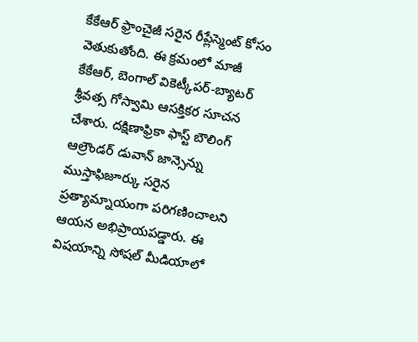కేకేఆర్ ఫ్రాంచైజీ సరైన రీప్లేస్మెంట్ కోసం వెతుకుతోంది. ఈ క్రమంలో మాజీ కేకేఆర్, బెంగాల్ వికెట్కీపర్-బ్యాటర్ శ్రీవత్స గోస్వామి ఆసక్తికర సూచన చేశారు. దక్షిణాఫ్రికా ఫాస్ట్ బౌలింగ్ ఆల్రౌండర్ డువాన్ జాన్సెన్ను ముస్తాఫిజూర్కు సరైన ప్రత్యామ్నాయంగా పరిగణించాలని ఆయన అభిప్రాయపడ్డారు. ఈ విషయాన్ని సోషల్ మీడియాలో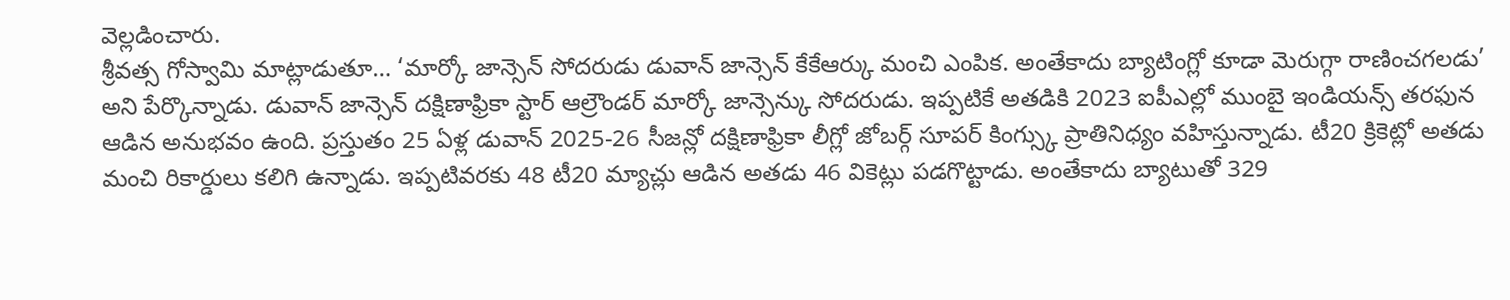వెల్లడించారు.
శ్రీవత్స గోస్వామి మాట్లాడుతూ… ‘మార్కో జాన్సెన్ సోదరుడు డువాన్ జాన్సెన్ కేకేఆర్కు మంచి ఎంపిక. అంతేకాదు బ్యాటింగ్లో కూడా మెరుగ్గా రాణించగలడు’ అని పేర్కొన్నాడు. డువాన్ జాన్సెన్ దక్షిణాఫ్రికా స్టార్ ఆల్రౌండర్ మార్కో జాన్సెన్కు సోదరుడు. ఇప్పటికే అతడికి 2023 ఐపీఎల్లో ముంబై ఇండియన్స్ తరఫున ఆడిన అనుభవం ఉంది. ప్రస్తుతం 25 ఏళ్ల డువాన్ 2025-26 సీజన్లో దక్షిణాఫ్రికా లీగ్లో జోబర్గ్ సూపర్ కింగ్స్కు ప్రాతినిధ్యం వహిస్తున్నాడు. టీ20 క్రికెట్లో అతడు మంచి రికార్డులు కలిగి ఉన్నాడు. ఇప్పటివరకు 48 టీ20 మ్యాచ్లు ఆడిన అతడు 46 వికెట్లు పడగొట్టాడు. అంతేకాదు బ్యాటుతో 329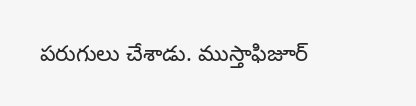పరుగులు చేశాడు. ముస్తాఫిజూర్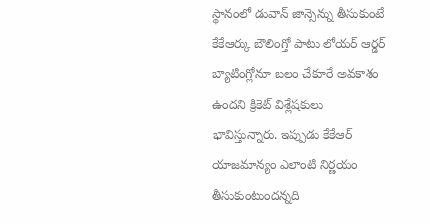స్థానంలో డువాన్ జాన్సెన్ను తీసుకుంటే కేకేఆర్కు బౌలింగ్తో పాటు లోయర్ ఆర్డర్ బ్యాటింగ్లోనూ బలం చేకూరే అవకాశం ఉందని క్రికెట్ విశ్లేషకులు భావిస్తున్నారు. ఇప్పుడు కేకేఆర్ యాజమాన్యం ఎలాంటి నిర్ణయం తీసుకుంటుందన్నది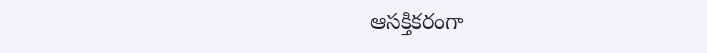ఆసక్తికరంగా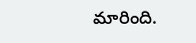మారింది.